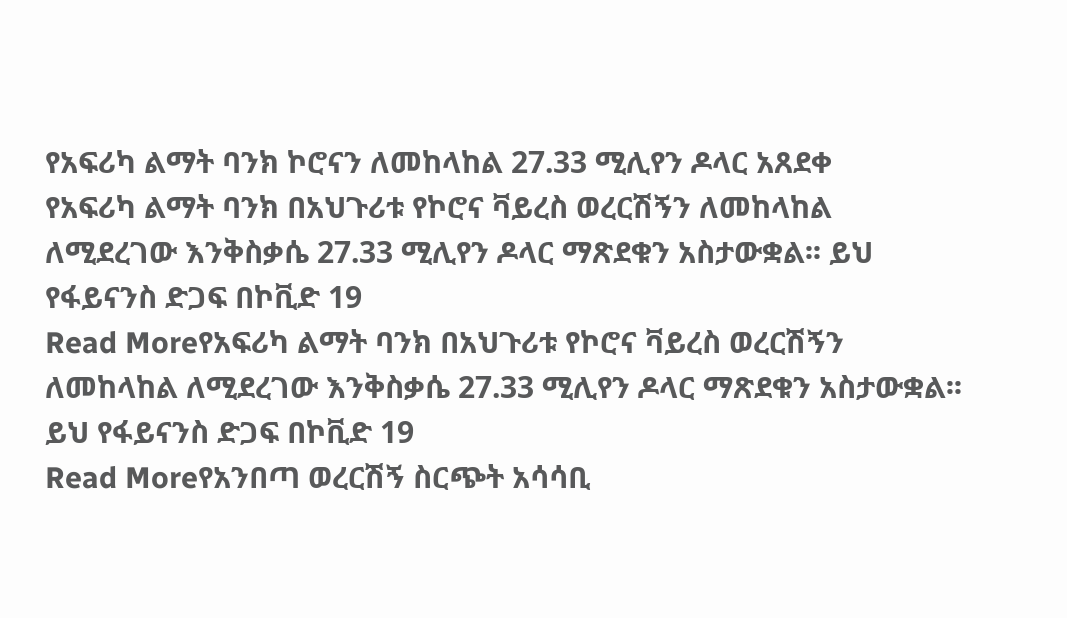የአፍሪካ ልማት ባንክ ኮሮናን ለመከላከል 27.33 ሚሊየን ዶላር አጸደቀ
የአፍሪካ ልማት ባንክ በአህጉሪቱ የኮሮና ቫይረስ ወረርሽኝን ለመከላከል ለሚደረገው እንቅስቃሴ 27.33 ሚሊየን ዶላር ማጽደቁን አስታውቋል፡፡ ይህ የፋይናንስ ድጋፍ በኮቪድ 19
Read Moreየአፍሪካ ልማት ባንክ በአህጉሪቱ የኮሮና ቫይረስ ወረርሽኝን ለመከላከል ለሚደረገው እንቅስቃሴ 27.33 ሚሊየን ዶላር ማጽደቁን አስታውቋል፡፡ ይህ የፋይናንስ ድጋፍ በኮቪድ 19
Read Moreየአንበጣ ወረርሽኝ ስርጭት አሳሳቢ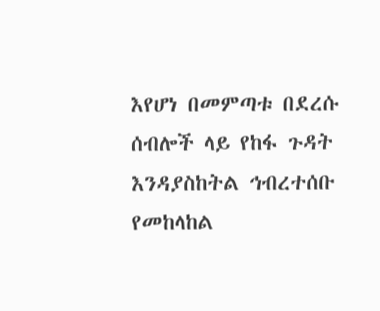እየሆነ በመምጣቱ በደረሱ ሰብሎች ላይ የከፋ ጉዳት እንዳያስከትል ኅብረተሰቡ የመከላከል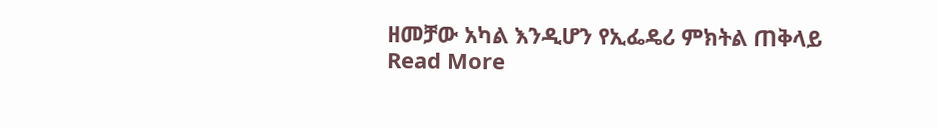ዘመቻው አካል እንዲሆን የኢፌዴሪ ምክትል ጠቅላይ
Read More